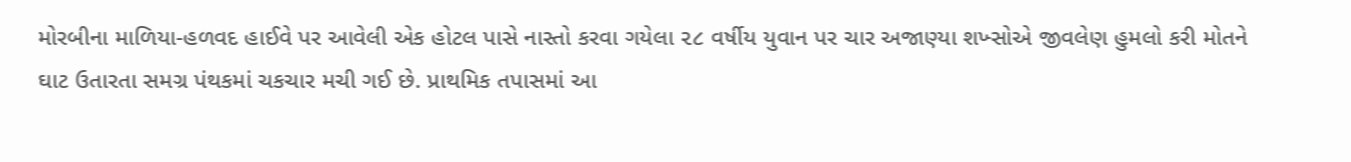મોરબીના માળિયા-હળવદ હાઈવે પર આવેલી એક હોટલ પાસે નાસ્તો કરવા ગયેલા ૨૮ વર્ષીય યુવાન પર ચાર અજાણ્યા શખ્સોએ જીવલેણ હુમલો કરી મોતને ઘાટ ઉતારતા સમગ્ર પંથકમાં ચકચાર મચી ગઈ છે. પ્રાથમિક તપાસમાં આ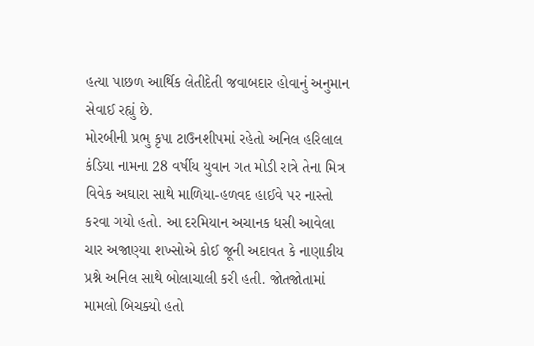હત્યા પાછળ આર્થિક લેતીદેતી જવાબદાર હોવાનું અનુમાન સેવાઈ રહ્યું છે.
મોરબીની પ્રભુ કૃપા ટાઉનશીપમાં રહેતો અનિલ હરિલાલ કંડિયા નામના 28 વર્ષીય યુવાન ગત મોડી રાત્રે તેના મિત્ર વિવેક અઘારા સાથે માળિયા-હળવદ હાઈવે પર નાસ્તો કરવા ગયો હતો. આ દરમિયાન અચાનક ધસી આવેલા ચાર અજાણ્યા શખ્સોએ કોઈ જૂની અદાવત કે નાણાકીય પ્રશ્ને અનિલ સાથે બોલાચાલી કરી હતી. જોતજોતામાં મામલો બિચક્યો હતો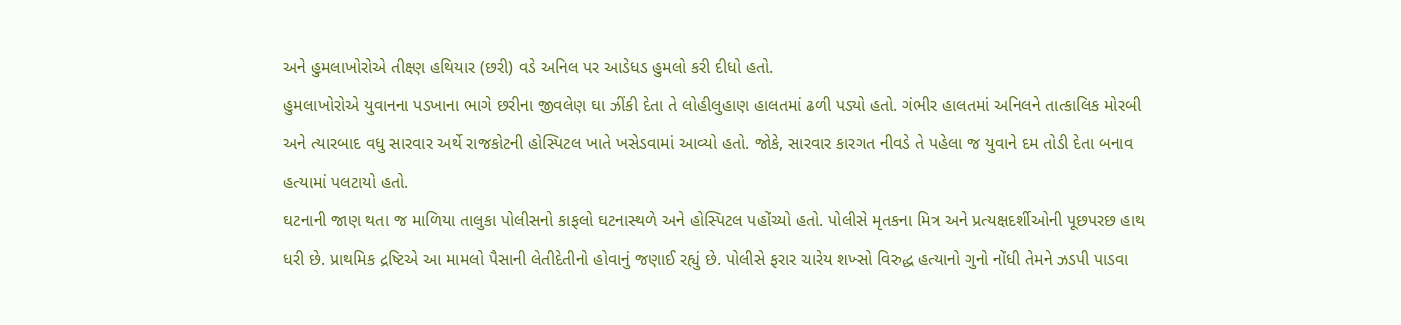અને હુમલાખોરોએ તીક્ષ્ણ હથિયાર (છરી) વડે અનિલ પર આડેધડ હુમલો કરી દીધો હતો.
હુમલાખોરોએ યુવાનના પડખાના ભાગે છરીના જીવલેણ ઘા ઝીંકી દેતા તે લોહીલુહાણ હાલતમાં ઢળી પડ્યો હતો. ગંભીર હાલતમાં અનિલને તાત્કાલિક મોરબી અને ત્યારબાદ વધુ સારવાર અર્થે રાજકોટની હોસ્પિટલ ખાતે ખસેડવામાં આવ્યો હતો. જોકે, સારવાર કારગત નીવડે તે પહેલા જ યુવાને દમ તોડી દેતા બનાવ હત્યામાં પલટાયો હતો.
ઘટનાની જાણ થતા જ માળિયા તાલુકા પોલીસનો કાફલો ઘટનાસ્થળે અને હોસ્પિટલ પહોંચ્યો હતો. પોલીસે મૃતકના મિત્ર અને પ્રત્યક્ષદર્શીઓની પૂછપરછ હાથ ધરી છે. પ્રાથમિક દ્રષ્ટિએ આ મામલો પૈસાની લેતીદેતીનો હોવાનું જણાઈ રહ્યું છે. પોલીસે ફરાર ચારેય શખ્સો વિરુદ્ધ હત્યાનો ગુનો નોંધી તેમને ઝડપી પાડવા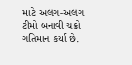માટે અલગ-અલગ ટીમો બનાવી ચક્રો ગતિમાન કર્યા છે.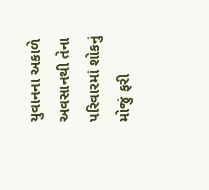યુવાનના અકાળે અવસાનથી તેના પરિવારમાં શોકનું મોજું ફરી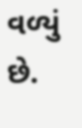વળ્યું છે.